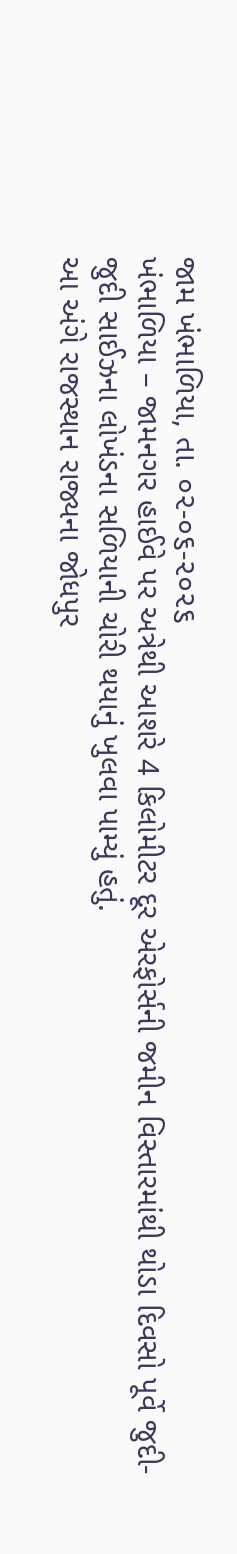જામ ખંભાળિયા, તા. ૦૨-૦૬-૨૦૨૬
ખંભાળિયા – જામનગર હાઈવે પર અત્રેથી આશરે 4 કિલોમીટર દૂર એરફોર્સની જમીન વિસ્તારમાંથી થોડા દિવસો પૂર્વે જુદી-જુદી સાઈઝના લોખંડના સળિયાની ચોરી થયાનું ખુલવા પામ્યું હતું.
આ અંગે રાજસ્થાન રાજ્યના જોધપુર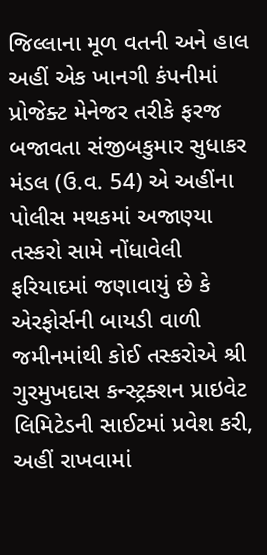જિલ્લાના મૂળ વતની અને હાલ અહીં એક ખાનગી કંપનીમાં પ્રોજેક્ટ મેનેજર તરીકે ફરજ બજાવતા સંજીબકુમાર સુધાકર મંડલ (ઉ.વ. 54) એ અહીંના પોલીસ મથકમાં અજાણ્યા તસ્કરો સામે નોંધાવેલી ફરિયાદમાં જણાવાયું છે કે એરફોર્સની બાયડી વાળી જમીનમાંથી કોઈ તસ્કરોએ શ્રી ગુરમુખદાસ કન્સ્ટ્રક્શન પ્રાઇવેટ લિમિટેડની સાઈટમાં પ્રવેશ કરી, અહીં રાખવામાં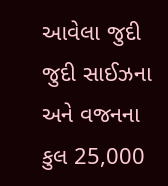આવેલા જુદી જુદી સાઈઝના અને વજનના કુલ 25,000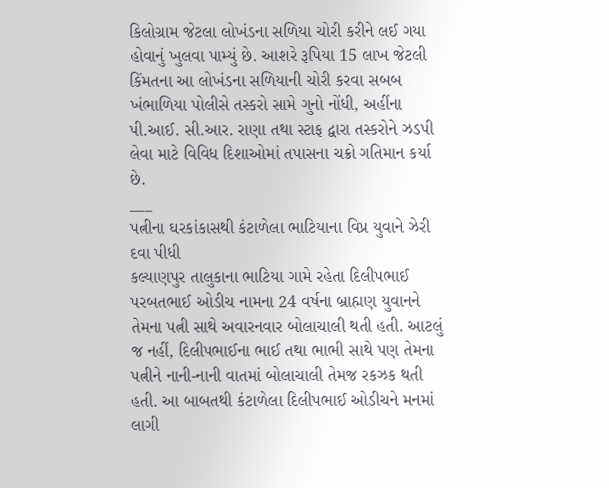કિલોગ્રામ જેટલા લોખંડના સળિયા ચોરી કરીને લઈ ગયા હોવાનું ખુલવા પામ્યું છે. આશરે રૂપિયા 15 લાખ જેટલી કિંમતના આ લોખંડના સળિયાની ચોરી કરવા સબબ ખંભાળિયા પોલીસે તસ્કરો સામે ગુનો નોંધી, અહીંના પી.આઈ. સી.આર. રાણા તથા સ્ટાફ દ્વારા તસ્કરોને ઝડપી લેવા માટે વિવિધ દિશાઓમાં તપાસના ચક્રો ગતિમાન કર્યા છે.
___
પત્નીના ઘરકાંકાસથી કંટાળેલા ભાટિયાના વિપ્ર યુવાને ઝેરી દવા પીધી
કલ્યાણપુર તાલુકાના ભાટિયા ગામે રહેતા દિલીપભાઈ પરબતભાઈ ઓડીચ નામના 24 વર્ષના બ્રાહ્મણ યુવાનને તેમના પત્ની સાથે અવારનવાર બોલાચાલી થતી હતી. આટલું જ નહીં, દિલીપભાઈના ભાઈ તથા ભાભી સાથે પણ તેમના પત્નીને નાની-નાની વાતમાં બોલાચાલી તેમજ રકઝક થતી હતી. આ બાબતથી કંટાળેલા દિલીપભાઈ ઓડીચને મનમાં લાગી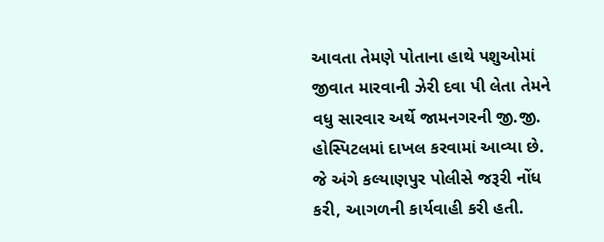આવતા તેમણે પોતાના હાથે પશુઓમાં જીવાત મારવાની ઝેરી દવા પી લેતા તેમને વધુ સારવાર અર્થે જામનગરની જી.જી. હોસ્પિટલમાં દાખલ કરવામાં આવ્યા છે. જે અંગે કલ્યાણપુર પોલીસે જરૂરી નોંધ કરી, આગળની કાર્યવાહી કરી હતી.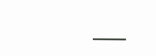___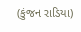(કુંજન રાડિયા)